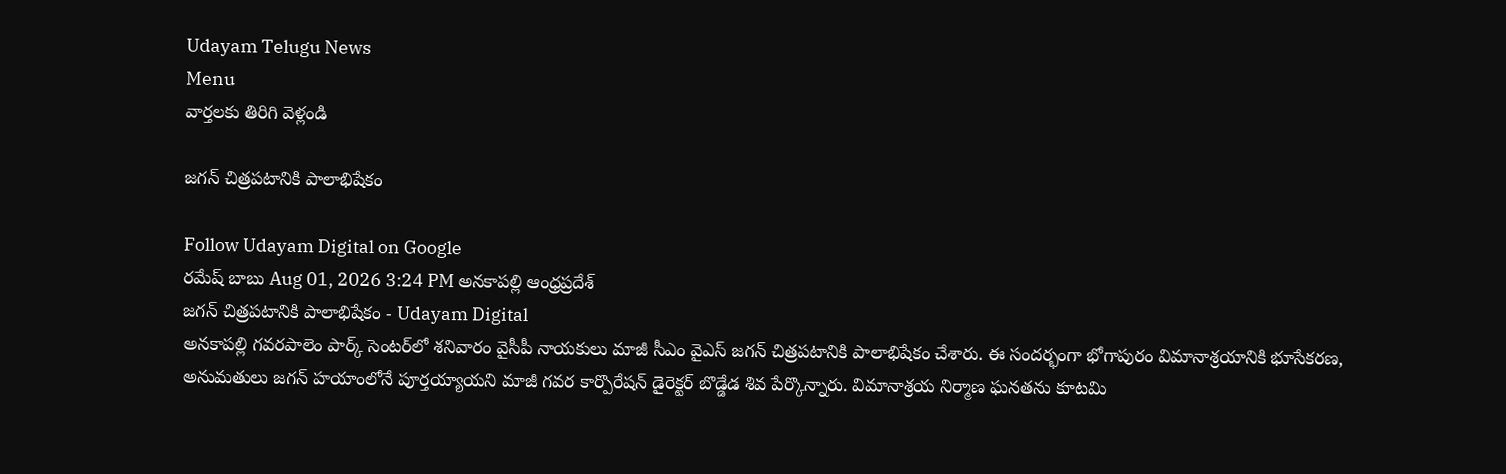Udayam Telugu News
Menu
వార్తలకు తిరిగి వెళ్లండి

జగన్ చిత్రపటానికి పాలాభిషేకం

Follow Udayam Digital on Google
రమేష్ బాబు Aug 01, 2026 3:24 PM అనకాపల్లి ఆంధ్రప్రదేశ్
జగన్ చిత్రపటానికి పాలాభిషేకం - Udayam Digital
అనకాపల్లి గవరపాలెం పార్క్ సెంటర్‌లో శనివారం వైసీపీ నాయకులు మాజీ సీఎం వైఎస్ జగన్ చిత్రపటానికి పాలాభిషేకం చేశారు. ఈ సందర్భంగా భోగాపురం విమానాశ్రయానికి భూసేకరణ, అనుమతులు జగన్ హయాంలోనే పూర్తయ్యాయని మాజీ గవర కార్పొరేషన్ డైరెక్టర్ బొడ్డేడ శివ పేర్కొన్నారు. విమానాశ్రయ నిర్మాణ ఘనతను కూటమి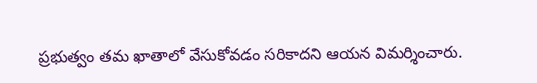ప్రభుత్వం తమ ఖాతాలో వేసుకోవడం సరికాదని ఆయన విమర్శించారు.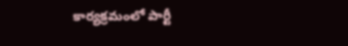కార్యక్రమంలో పార్టీ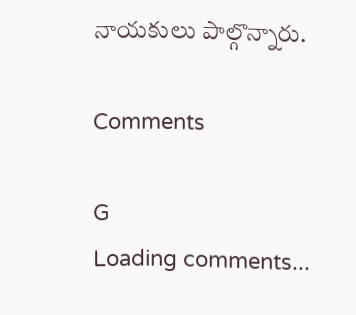నాయకులు పాల్గొన్నారు.

Comments

G
Loading comments...